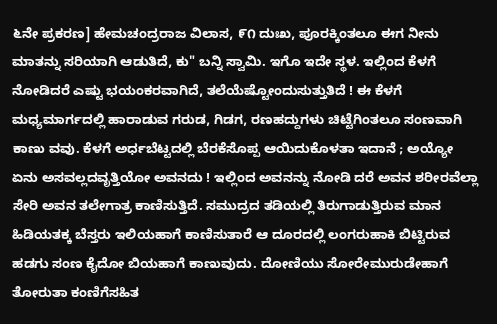೬ನೇ ಪ್ರಕರಣ] ಹೇಮಚಂದ್ರರಾಜ ವಿಲಾಸ, ೯೧ ದುಃಖ, ಪೂರಕ್ಕಿಂತಲೂ ಈಗ ನೀನು ಮಾತನ್ನು ಸರಿಯಾಗಿ ಆಡುತಿದೆ, ಕು" ಬನ್ನಿ ಸ್ವಾಮಿ. ಇಗೊ ಇದೇ ಸ್ಥಳ. ಇಲ್ಲಿಂದ ಕೆಳಗೆ ನೋಡಿದರೆ ಎಷ್ಟು ಭಯಂಕರವಾಗಿದೆ, ತಲೆಯೆಷ್ಟೋಂದುಸುತ್ತುತಿದೆ ! ಈ ಕೆಳಗೆ ಮಧ್ಯಮಾರ್ಗದಲ್ಲಿ ಹಾರಾಡುವ ಗರುಡ, ಗಿಡಗ, ರಣಹದ್ದುಗಳು ಚಿಟ್ಟೆಗಿಂತಲೂ ಸಂಣವಾಗಿ ಕಾಣು ವವು. ಕೆಳಗೆ ಅರ್ಧಬೆಟ್ಟದಲ್ಲಿ ಬೆರಕೆಸೊಪ್ಪ ಆಯಿದುಕೊಳತಾ ಇದಾನೆ ; ಅಯ್ಯೋ ಏನು ಅಸವಲ್ಲದವೃತ್ತಿಯೋ ಅವನದು ! ಇಲ್ಲಿಂದ ಅವನನ್ನು ನೋಡಿ ದರೆ ಅವನ ಶರೀರವೆಲ್ಲಾ ಸೇರಿ ಅವನ ತಲೇಗಾತ್ರ ಕಾಣಿಸುತ್ತಿದೆ. ಸಮುದ್ರದ ತಡಿಯಲ್ಲಿ ತಿರುಗಾಡುತ್ತಿರುವ ಮಾನ ಹಿಡಿಯತಕ್ಕ ಬೆಸ್ತರು ಇಲಿಯಹಾಗೆ ಕಾಣಿಸುತಾರೆ ಆ ದೂರದಲ್ಲಿ ಲಂಗರುಹಾಕಿ ಬಿಟ್ಟಿರುವ ಹಡಗು ಸಂಣ ಕೈದೋ ಬಿಯಹಾಗೆ ಕಾಣುವುದು. ದೋಣಿಯು ಸೋರೇಮುರುಡೇಹಾಗೆ ತೋರುತಾ ಕಂಣಿಗೆಸಹಿತ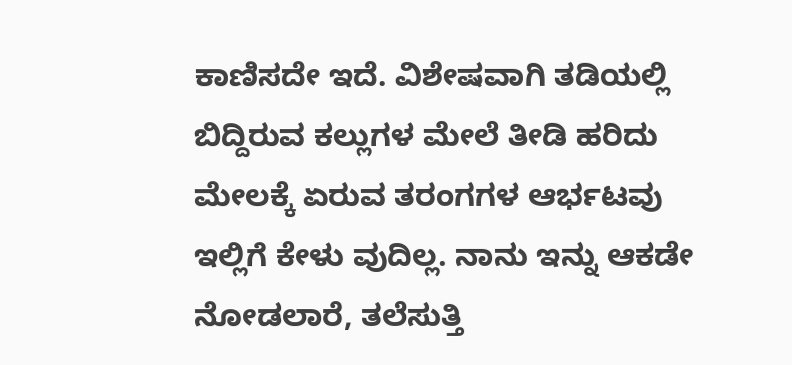ಕಾಣಿಸದೇ ಇದೆ. ವಿಶೇಷವಾಗಿ ತಡಿಯಲ್ಲಿ ಬಿದ್ದಿರುವ ಕಲ್ಲುಗಳ ಮೇಲೆ ತೀಡಿ ಹರಿದು ಮೇಲಕ್ಕೆ ಏರುವ ತರಂಗಗಳ ಆರ್ಭಟವು ಇಲ್ಲಿಗೆ ಕೇಳು ವುದಿಲ್ಲ. ನಾನು ಇನ್ನು ಆಕಡೇ ನೋಡಲಾರೆ, ತಲೆಸುತ್ತಿ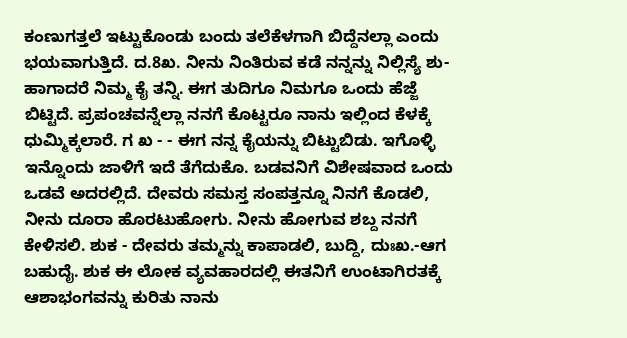ಕಂಣುಗತ್ತಲೆ ಇಟ್ಟುಕೊಂಡು ಬಂದು ತಲೆಕೆಳಗಾಗಿ ಬಿದ್ದೆನಲ್ಲಾ ಎಂದು ಭಯವಾಗುತ್ತಿದೆ. ದ.8ಖ. ನೀನು ನಿಂತಿರುವ ಕಡೆ ನನ್ನನ್ನು ನಿಲ್ಲಿಸ್ಯೆ ಶು-ಹಾಗಾದರೆ ನಿಮ್ಮ ಕೈ ತನ್ನಿ. ಈಗ ತುದಿಗೂ ನಿಮಗೂ ಒಂದು ಹೆಜ್ಜೆ ಬಿಟ್ಟಿದೆ. ಪ್ರಪಂಚವನ್ನೆಲ್ಲಾ ನನಗೆ ಕೊಟ್ಟರೂ ನಾನು ಇಲ್ಲಿಂದ ಕೆಳಕ್ಕೆ ಧುಮ್ಮಿಕ್ಕಲಾರೆ. ಗ ಖ - - ಈಗ ನನ್ನ ಕೈಯನ್ನು ಬಿಟ್ಟುಬಿಡು. ಇಗೊಳ್ಳಿ ಇನ್ನೊಂದು ಜಾಳಿಗೆ ಇದೆ ತೆಗೆದುಕೊ. ಬಡವನಿಗೆ ವಿಶೇಷವಾದ ಒಂದು ಒಡವೆ ಅದರಲ್ಲಿದೆ. ದೇವರು ಸಮಸ್ತ ಸಂಪತ್ತನ್ನೂ ನಿನಗೆ ಕೊಡಲಿ, ನೀನು ದೂರಾ ಹೊರಟುಹೋಗು. ನೀನು ಹೋಗುವ ಶಬ್ದ ನನಗೆ ಕೇಳಿಸಲಿ. ಶುಕ - ದೇವರು ತಮ್ಮನ್ನು ಕಾಪಾಡಲಿ, ಬುದ್ದಿ, ದುಃಖ.-ಆಗ ಬಹುದೈ. ಶುಕ ಈ ಲೋಕ ವ್ಯವಹಾರದಲ್ಲಿ ಈತನಿಗೆ ಉಂಟಾಗಿರತಕ್ಕೆ ಆಶಾಭಂಗವನ್ನು ಕುರಿತು ನಾನು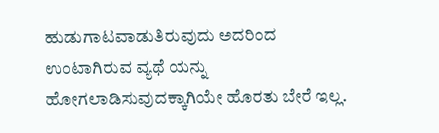ಹುಡುಗಾಟವಾಡುತಿರುವುದು ಅದರಿಂದ ಉಂಟಾಗಿರುವ ವ್ಯಥೆ ಯನ್ನು ಹೋಗಲಾಡಿಸುವುದಕ್ಕಾಗಿಯೇ ಹೊರತು ಬೇರೆ ಇಲ್ಲ.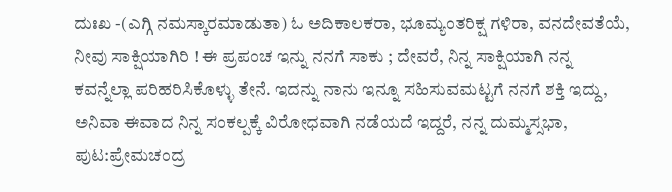ದುಃಖ -(ಎಗ್ಗಿ ನಮಸ್ಕಾರಮಾಡುತಾ) ಓ ಅದಿಕಾಲಕರಾ, ಭೂಮ್ಯಂತರಿಕ್ಷ ಗಳಿರಾ, ವನದೇವತೆಯೆ, ನೀವು ಸಾಕ್ಷಿಯಾಗಿರಿ ! ಈ ಪ್ರಪಂಚ ಇನ್ನು ನನಗೆ ಸಾಕು ; ದೇವರೆ, ನಿನ್ನ ಸಾಕ್ಷಿಯಾಗಿ ನನ್ನ ಕವನ್ನೆಲ್ಲಾ ಪರಿಹರಿಸಿಕೊಳ್ಳು ತೇನೆ. ಇದನ್ನು ನಾನು ಇನ್ನೂ ಸಹಿಸುವಮಟ್ಟಗೆ ನನಗೆ ಶಕ್ತಿ ಇದ್ದು, ಅನಿವಾ ಈವಾದ ನಿನ್ನ ಸಂಕಲ್ಪಕ್ಕೆ ವಿರೋಧವಾಗಿ ನಡೆಯದೆ ಇದ್ದರೆ, ನನ್ನ ದುಮ್ಮಸ್ಸಭಾ,
ಪುಟ:ಪ್ರೇಮಚಂದ್ರ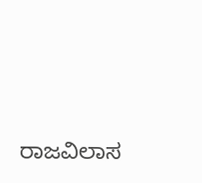ರಾಜವಿಲಾಸ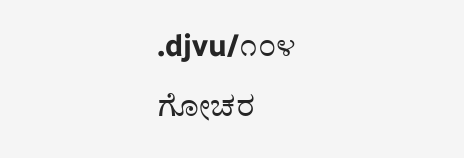.djvu/೧೦೪
ಗೋಚರ